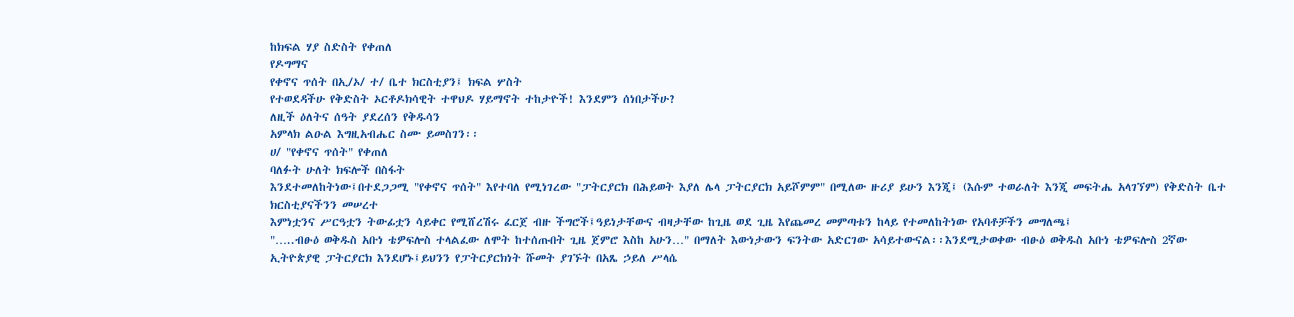ከክፍል ሃያ ስድስት የቀጠለ
የዶግማና
የቀኖና ጥሰት በኢ/ኦ/ ተ/ ቤተ ክርስቲያን፤ ክፍል ሦስት
የተወደዳችሁ የቅድስት ኦርቶዶክሳዊት ተዋህዶ ሃይማኖት ተከታዮች! እንደምን ሰነበታችሁ?
ለዚች ዕለትና ሰዓት ያደረሰን የቅዱሳን
አምላክ ልዑል እግዚአብሔር ስሙ ይመስገን፡፡
ሀ/ "የቀኖና ጥሰት" የቀጠለ
ባለፉት ሁለት ክፍሎች በስፋት
እንደተመለከትነው፤በተደጋጋሚ "የቀኖና ጥሰት" እየተባለ የሚነገረው "ፓትርያርክ በሕይወት እያለ ሌላ ፓትርያርክ አይሾምም" በሚለው ዙሪያ ይሁን እንጂ፤ (እሱም ተወራለት እንጂ መፍትሔ አላገኘም) የቅድስት ቤተ ክርስቲያናችንን መሠረተ
እምነቷንና ሥርዓቷን ትውፊቷን ሳይቀር የሚሸረሽሩ ፈርጀ ብዙ ችግሮች፤ዓይነታቸውና ብዛታቸው ከጊዜ ወደ ጊዜ እየጨመረ መምጣቱን ከላይ የተመለከትነው የአባቶቻችን መግለጫ፤
"…..ብፁዕ ወቅዱስ አቡነ ቴዎፍሎስ ተላልፈው ለሞት ከተሰጡበት ጊዜ ጀምሮ እስከ አሁን…" በማለት እውነታውን ፍንትው አድርገው አሳይተውናል፡፡እንደሚታወቀው ብፁዕ ወቅዱስ አቡነ ቴዎፍሎስ 2ኛው ኢትዮጵያዊ ፓትርያርክ እንደሆኑ፤ይህንን የፓትርያርክነት ሹመት ያገኙት በአጼ ኃይለ ሥላሴ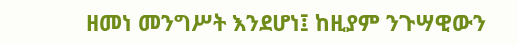ዘመነ መንግሥት እንደሆነ፤ ከዚያም ንጉሣዊውን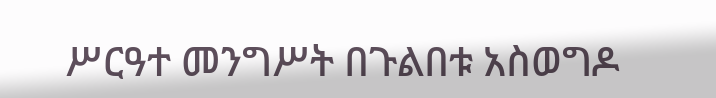ሥርዓተ መንግሥት በጉልበቱ አስወግዶ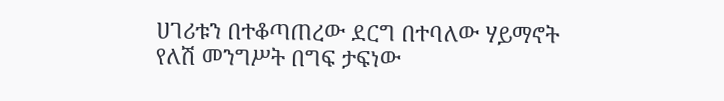ሀገሪቱን በተቆጣጠረው ደርግ በተባለው ሃይማኖት
የለሽ መንግሥት በግፍ ታፍነው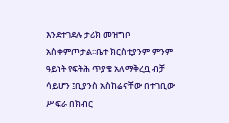እንደተገደሉ ታሪክ መዝግቦ አስቀምጦታል፡፡ቤተ ክርስቲያንም ምንም ዓይነት የፍትሕ ጥያቄ አለማቅረቧ ብቻ ሳይሆን ፤ቢያንስ አስከሬናቸው በተገቢው ሥፍራ በክብር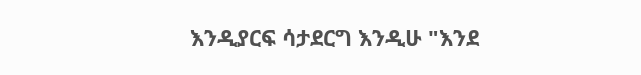እንዲያርፍ ሳታደርግ እንዲሁ "እንደ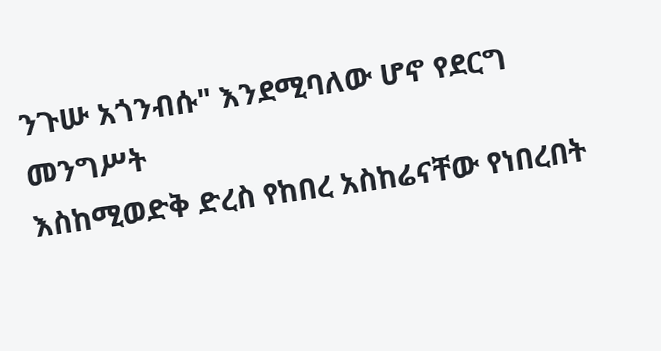ንጉሡ አጎንብሱ" እንደሚባለው ሆኖ የደርግ መንግሥት
እስከሚወድቅ ድረስ የከበረ አስከሬናቸው የነበረበት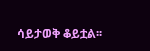ሳይታወቅ ቆይቷል፡፡